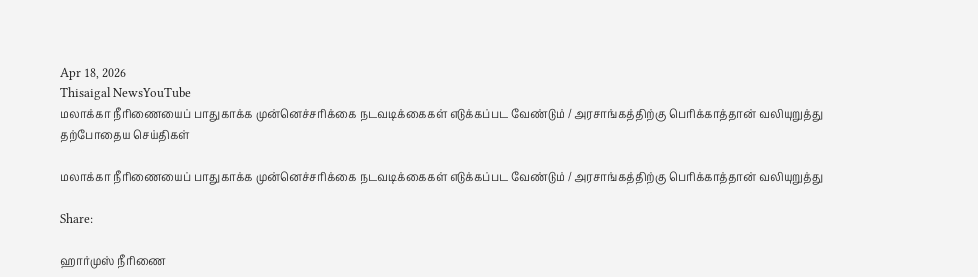Apr 18, 2026
Thisaigal NewsYouTube
மலாக்கா நீரிணையைப் பாதுகாக்க முன்னெச்சரிக்கை நடவடிக்கைகள் எடுக்கப்பட வேண்டும் / அரசாங்கத்திற்கு பெரிக்காத்தான் வலியுறுத்து
தற்போதைய செய்திகள்

மலாக்கா நீரிணையைப் பாதுகாக்க முன்னெச்சரிக்கை நடவடிக்கைகள் எடுக்கப்பட வேண்டும் / அரசாங்கத்திற்கு பெரிக்காத்தான் வலியுறுத்து

Share:

ஹார்முஸ் நீரிணை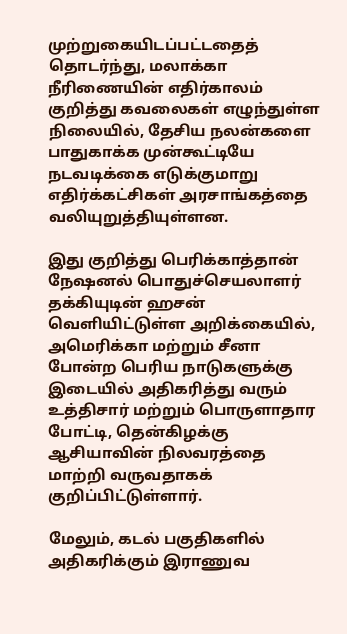முற்றுகையிடப்பட்டதைத் தொடர்ந்து, மலாக்கா நீரிணையின் எதிர்காலம் குறித்து கவலைகள் எழுந்துள்ள நிலையில், தேசிய நலன்களை பாதுகாக்க முன்கூட்டியே நடவடிக்கை எடுக்குமாறு எதிர்க்கட்சிகள் அரசாங்கத்தை வலியுறுத்தியுள்ளன.

இது குறித்து பெரிக்காத்தான் நேஷனல் பொதுச்செயலாளர் தக்கியுடின் ஹசன் வெளியிட்டுள்ள அறிக்கையில், அமெரிக்கா மற்றும் சீனா போன்ற பெரிய நாடுகளுக்கு இடையில் அதிகரித்து வரும் உத்திசார் மற்றும் பொருளாதார போட்டி, தென்கிழக்கு ஆசியாவின் நிலவரத்தை மாற்றி வருவதாகக் குறிப்பிட்டுள்ளார்.

மேலும், கடல் பகுதிகளில் அதிகரிக்கும் இராணுவ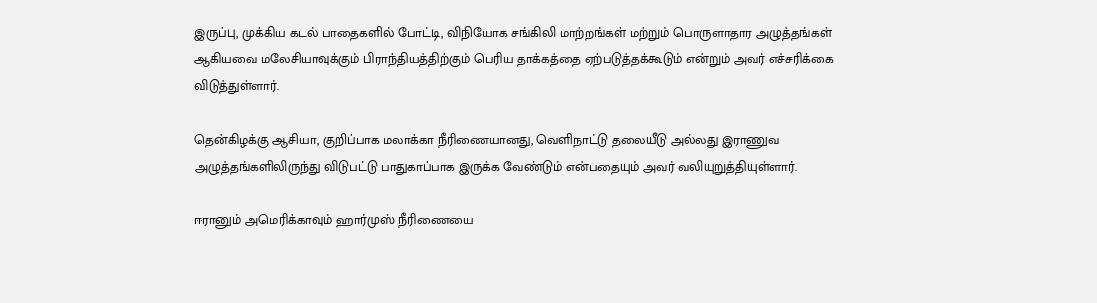இருப்பு, முக்கிய கடல் பாதைகளில் போட்டி, விநியோக சங்கிலி மாற்றங்கள் மற்றும் பொருளாதார அழுத்தங்கள் ஆகியவை மலேசியாவுக்கும் பிராந்தியத்திற்கும் பெரிய தாக்கத்தை ஏற்படுத்தக்கூடும் என்றும் அவர் எச்சரிக்கை விடுத்துள்ளார்.

தென்கிழக்கு ஆசியா, குறிப்பாக மலாக்கா நீரிணையானது, வெளிநாட்டு தலையீடு அல்லது இராணுவ அழுத்தங்களிலிருந்து விடுபட்டு பாதுகாப்பாக இருக்க வேண்டும் என்பதையும் அவர் வலியுறுத்தியுள்ளார்.

ஈரானும் அமெரிக்காவும் ஹார்முஸ் நீரிணையை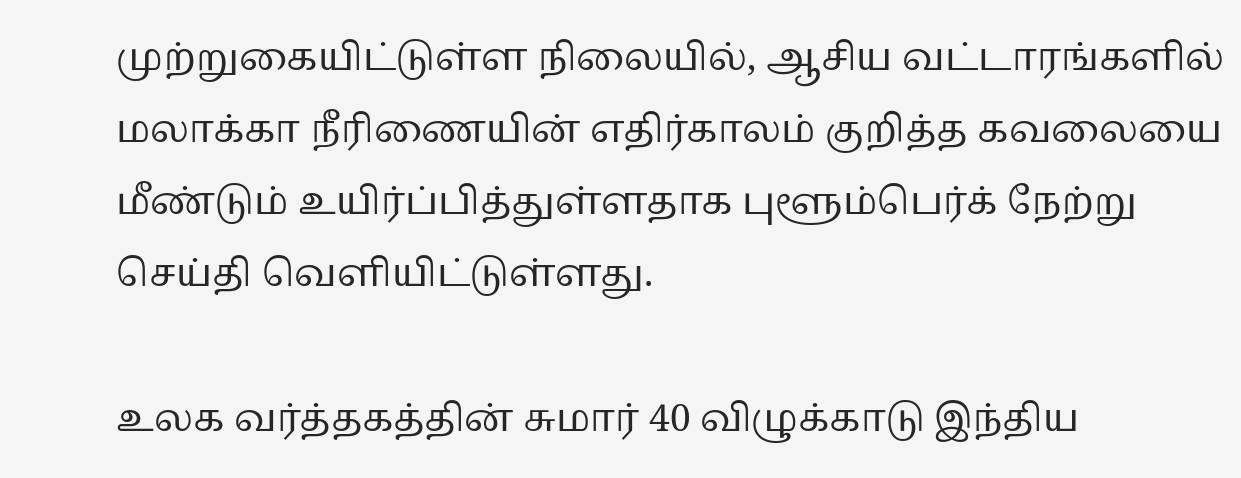முற்றுகையிட்டுள்ள நிலையில், ஆசிய வட்டாரங்களில் மலாக்கா நீரிணையின் எதிர்காலம் குறித்த கவலையை மீண்டும் உயிர்ப்பித்துள்ளதாக புளூம்பெர்க் நேற்று செய்தி வெளியிட்டுள்ளது.

உலக வர்த்தகத்தின் சுமார் 40 விழுக்காடு இந்திய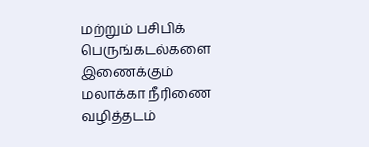மற்றும் பசிபிக் பெருங்கடல்களை இணைக்கும் மலாக்கா நீரிணை வழித்தடம்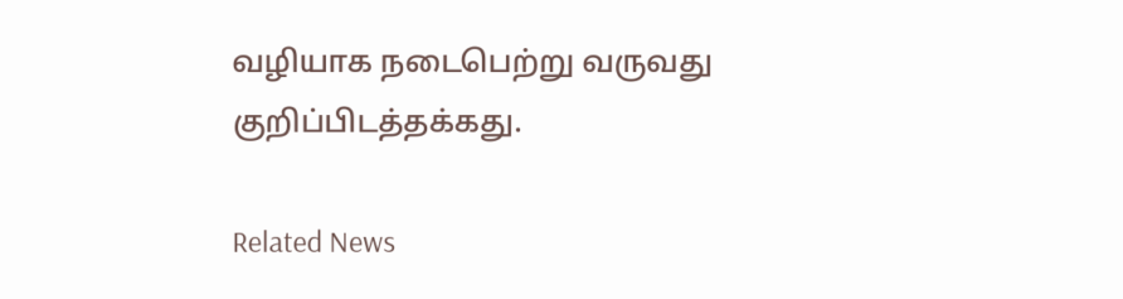வழியாக நடைபெற்று வருவது குறிப்பிடத்தக்கது.

Related News